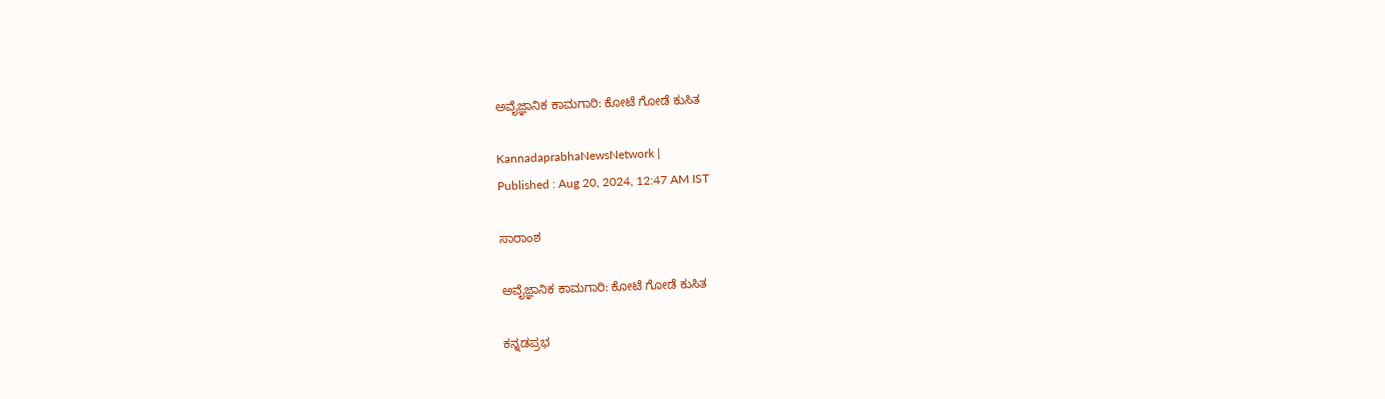ಅವೈಜ್ಞಾನಿಕ ಕಾಮಗಾರಿ: ಕೋಟೆ ಗೋಡೆ ಕುಸಿತ

KannadaprabhaNewsNetwork |
Published : Aug 20, 2024, 12:47 AM IST

ಸಾರಾಂಶ

ಅವೈಜ್ಞಾನಿಕ ಕಾಮಗಾರಿ: ಕೋಟೆ ಗೋಡೆ ಕುಸಿತ

ಕನ್ನಡಪ್ರಭ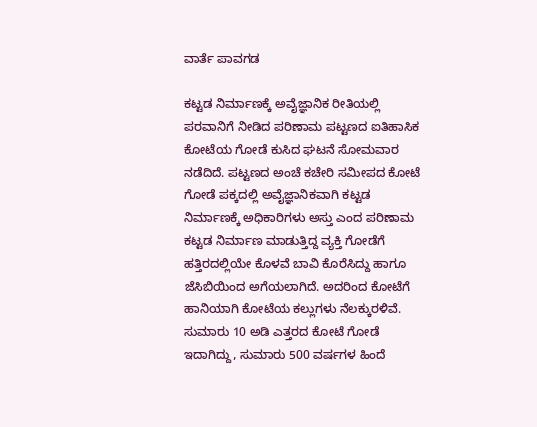ವಾರ್ತೆ ಪಾವಗಡ

ಕಟ್ಟಡ ನಿರ್ಮಾಣಕ್ಕೆ ಅವೈಜ್ಞಾನಿಕ ರೀತಿಯಲ್ಲಿ ಪರವಾನಿಗೆ ನೀಡಿದ ಪರಿಣಾಮ ಪಟ್ಟಣದ ಐತಿಹಾಸಿಕ ಕೋಟೆಯ ಗೋಡೆ ಕುಸಿದ ಘಟನೆ ಸೋಮವಾರ ನಡೆದಿದೆ. ಪಟ್ಟಣದ ಅಂಚೆ ಕಚೇರಿ ಸಮೀಪದ ಕೋಟೆ ಗೋಡೆ ಪಕ್ಕದಲ್ಲಿ ಅವೈಜ್ಞಾನಿಕವಾಗಿ ಕಟ್ಟಡ ನಿರ್ಮಾಣಕ್ಕೆ ಅಧಿಕಾರಿಗಳು ಅಸ್ತು ಎಂದ ಪರಿಣಾಮ ಕಟ್ಟಡ ನಿರ್ಮಾಣ ಮಾಡುತ್ತಿದ್ದ ವ್ಯಕ್ತಿ ಗೋಡೆಗೆ ಹತ್ತಿರದಲ್ಲಿಯೇ ಕೊಳವೆ ಬಾವಿ ಕೊರೆಸಿದ್ದು ಹಾಗೂ ಜೆಸಿಬಿಯಿಂದ ಅಗೆಯಲಾಗಿದೆ. ಅದರಿಂದ ಕೋಟೆಗೆ ಹಾನಿಯಾಗಿ ಕೋಟೆಯ ಕಲ್ಲುಗಳು ನೆಲಕ್ಕುರಳಿವೆ. ಸುಮಾರು 10 ಅಡಿ ಎತ್ತರದ ಕೋಟೆ ಗೋಡೆ ಇದಾಗಿದ್ದು, ಸುಮಾರು 500 ವರ್ಷಗಳ ಹಿಂದೆ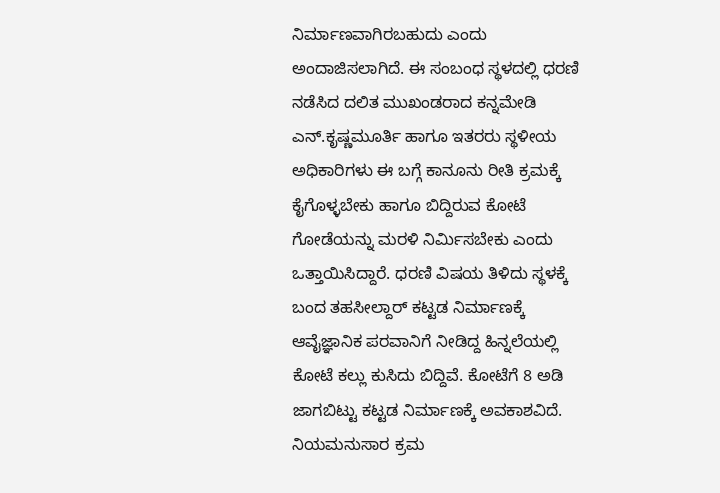ನಿರ್ಮಾಣವಾಗಿರಬಹುದು ಎಂದು ಅಂದಾಜಿಸಲಾಗಿದೆ. ಈ ಸಂಬಂಧ ಸ್ಥಳದಲ್ಲಿ ಧರಣಿ ನಡೆಸಿದ ದಲಿತ ಮುಖಂಡರಾದ ಕನ್ನಮೇಡಿ ಎನ್‌.ಕೃಷ್ಣಮೂರ್ತಿ ಹಾಗೂ ಇತರರು ಸ್ಥಳೀಯ ಅಧಿಕಾರಿಗಳು ಈ ಬಗ್ಗೆ ಕಾನೂನು ರೀತಿ ಕ್ರಮಕ್ಕೆ ಕೈಗೊಳ್ಳಬೇಕು ಹಾಗೂ ಬಿದ್ದಿರುವ ಕೋಟೆ ಗೋಡೆಯನ್ನು ಮರಳಿ ನಿರ್ಮಿಸಬೇಕು ಎಂದು ಒತ್ತಾಯಿಸಿದ್ದಾರೆ. ಧರಣಿ ವಿಷಯ ತಿಳಿದು ಸ್ಥಳಕ್ಕೆ ಬಂದ ತಹಸೀಲ್ದಾರ್‌ ಕಟ್ಟಡ ನಿರ್ಮಾಣಕ್ಕೆ ಆವೈಜ್ಞಾನಿಕ ಪರವಾನಿಗೆ ನೀಡಿದ್ದ ಹಿನ್ನಲೆಯಲ್ಲಿ ಕೋಟೆ ಕಲ್ಲು ಕುಸಿದು ಬಿದ್ದಿವೆ. ಕೋಟೆಗೆ 8 ಅಡಿ ಜಾಗಬಿಟ್ಟು ಕಟ್ಟಡ ನಿರ್ಮಾಣಕ್ಕೆ ಅವಕಾಶವಿದೆ. ನಿಯಮನುಸಾರ ಕ್ರಮ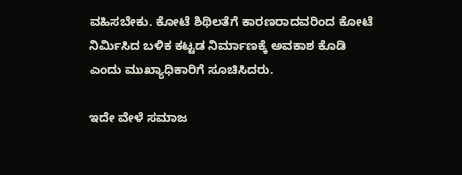ವಹಿಸಬೇಕು. ಕೋಟೆ ಶಿಥಿಲತೆಗೆ ಕಾರಣರಾದವರಿಂದ ಕೋಟೆ ನಿರ್ಮಿಸಿದ ಬಳಿಕ ಕಟ್ಟಡ ನಿರ್ಮಾಣಕ್ಕೆ ಅವಕಾಶ ಕೊಡಿ ಎಂದು ಮುಖ್ಯಾಧಿಕಾರಿಗೆ ಸೂಚಿಸಿದರು.

ಇದೇ ವೇಳೆ ಸಮಾಜ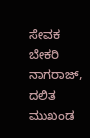ಸೇವಕ ಬೇಕರಿ ನಾಗರಾಜ್‌, ದಲಿತ ಮುಖಂಡ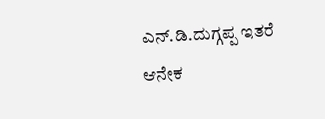ಎನ್.ಡಿ.ದುಗ್ಗಪ್ಪ ಇತರೆ ಆನೇಕ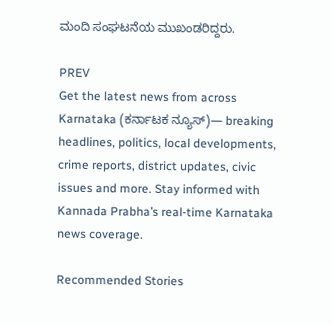ಮಂದಿ ಸಂಘಟನೆಯ ಮುಖಂಡರಿದ್ದರು.

PREV
Get the latest news from across Karnataka (ಕರ್ನಾಟಕ ನ್ಯೂಸ್)— breaking headlines, politics, local developments, crime reports, district updates, civic issues and more. Stay informed with Kannada Prabha’s real‑time Karnataka news coverage.

Recommended Stories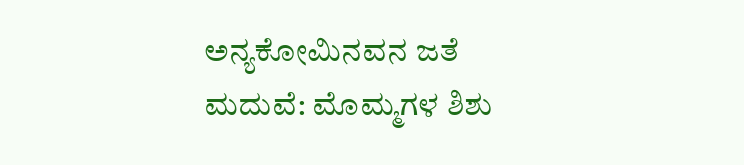ಅನ್ಯಕೋಮಿನವನ ಜತೆ ಮದುವೆ: ಮೊಮ್ಮಗಳ ಶಿಶು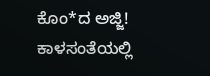ಕೊಂ*ದ ಅಜ್ಜಿ!
ಕಾಳಸಂತೆಯಲ್ಲಿ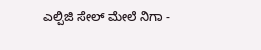ಎಲ್ಪಿಜಿ ಸೇಲ್‌ ಮೇಲೆ ನಿಗಾ -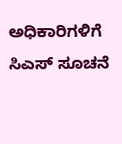ಅಧಿಕಾರಿಗಳಿಗೆ ಸಿಎಸ್‌ ಸೂಚನೆ